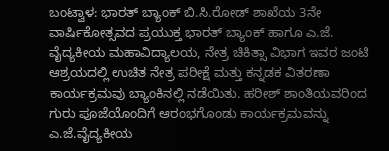ಬಂಟ್ವಾಳ: ಭಾರತ್ ಬ್ಯಾಂಕ್ ಬಿ.ಸಿ.ರೋಡ್ ಶಾಖೆಯ 3ನೇ ವಾರ್ಷಿಕೋತ್ಸವದ ಪ್ರಯುಕ್ತ ಭಾರತ್ ಬ್ಯಾಂಕ್ ಹಾಗೂ ಎ.ಜೆ. ವೈದ್ಯಕೀಯ ಮಹಾವಿದ್ಯಾಲಯ, ನೇತ್ರ ಚಿಕಿತ್ಸಾ ವಿಭಾಗ ಇವರ ಜಂಟಿ ಆಶ್ರಯದಲ್ಲಿ ಉಚಿತ ನೇತ್ರ ಪರೀಕ್ಷೆ ಮತ್ತು ಕನ್ನಡಕ ವಿತರಣಾ ಕಾರ್ಯಕ್ರಮವು ಬ್ಯಾಂಕಿನಲ್ಲಿ ನಡೆಯಿತು. ಹರೀಶ್ ಶಾಂತಿಯವರಿಂದ ಗುರು ಪೂಜೆಯೊಂದಿಗೆ ಆರಂಭಗೊಂಡು ಕಾರ್ಯಕ್ರಮವನ್ನು ಎ.ಜೆ.ವೈದ್ಯಕೀಯ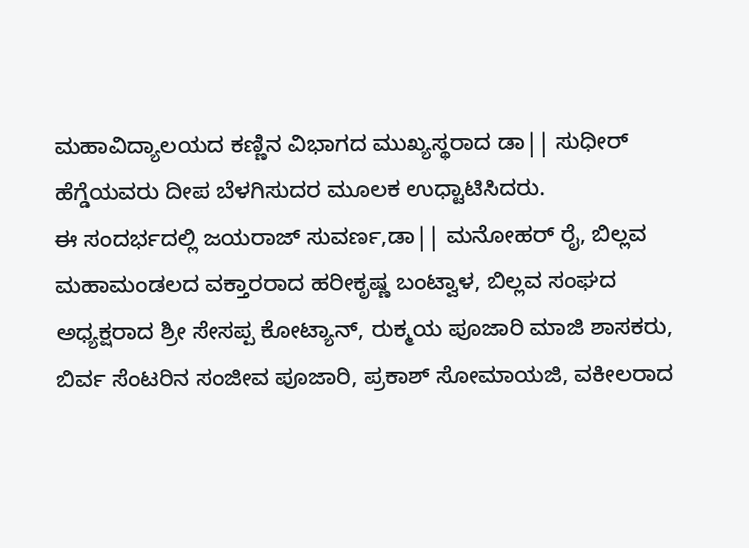ಮಹಾವಿದ್ಯಾಲಯದ ಕಣ್ಣಿನ ವಿಭಾಗದ ಮುಖ್ಯಸ್ಥರಾದ ಡಾ|| ಸುಧೀರ್ ಹೆಗ್ಡೆಯವರು ದೀಪ ಬೆಳಗಿಸುದರ ಮೂಲಕ ಉಧ್ಟಾಟಿಸಿದರು.
ಈ ಸಂದರ್ಭದಲ್ಲಿ ಜಯರಾಜ್ ಸುವರ್ಣ,ಡಾ|| ಮನೋಹರ್ ರೈ, ಬಿಲ್ಲವ ಮಹಾಮಂಡಲದ ವಕ್ತಾರರಾದ ಹರೀಕೃಷ್ಣ ಬಂಟ್ವಾಳ, ಬಿಲ್ಲವ ಸಂಘದ ಅಧ್ಯಕ್ಷರಾದ ಶ್ರೀ ಸೇಸಪ್ಪ ಕೋಟ್ಯಾನ್, ರುಕ್ಮಯ ಪೂಜಾರಿ ಮಾಜಿ ಶಾಸಕರು, ಬಿರ್ವ ಸೆಂಟರಿನ ಸಂಜೀವ ಪೂಜಾರಿ, ಪ್ರಕಾಶ್ ಸೋಮಾಯಜಿ, ವಕೀಲರಾದ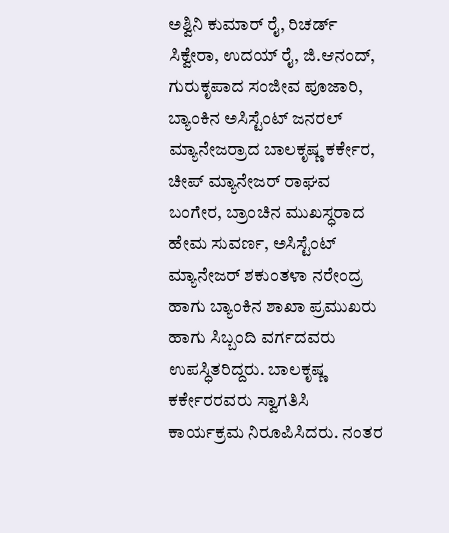ಅಶ್ವಿನಿ ಕುಮಾರ್ ರೈ, ರಿಚರ್ಡ್ ಸಿಕ್ವೇರಾ, ಉದಯ್ ರೈ, ಜಿ.ಆನಂದ್, ಗುರುಕೃಪಾದ ಸಂಜೀವ ಪೂಜಾರಿ, ಬ್ಯಾಂಕಿನ ಅಸಿಸ್ಟೆಂಟ್ ಜನರಲ್ ಮ್ಯಾನೇಜರ್ರಾದ ಬಾಲಕೃಷ್ಣ ಕರ್ಕೇರ, ಚೀಪ್ ಮ್ಯಾನೇಜರ್ ರಾಘವ ಬಂಗೇರ, ಬ್ರಾಂಚಿನ ಮುಖಸ್ಧರಾದ ಹೇಮ ಸುವರ್ಣ, ಅಸಿಸ್ಟೆಂಟ್ ಮ್ಯಾನೇಜರ್ ಶಕುಂತಳಾ ನರೇಂದ್ರ ಹಾಗು ಬ್ಯಾಂಕಿನ ಶಾಖಾ ಪ್ರಮುಖರು ಹಾಗು ಸಿಬ್ಬಂದಿ ವರ್ಗದವರು ಉಪಸ್ಧಿತರಿದ್ದರು. ಬಾಲಕೃಷ್ಣ ಕರ್ಕೇರರವರು ಸ್ವಾಗತಿಸಿ ಕಾರ್ಯಕ್ರಮ ನಿರೂಪಿಸಿದರು. ನಂತರ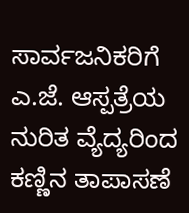ಸಾರ್ವಜನಿಕರಿಗೆ ಎ.ಜೆ. ಆಸ್ಪತ್ರೆಯ ನುರಿತ ವ್ಯೆದ್ಯರಿಂದ ಕಣ್ಣಿನ ತಾಪಾಸಣೆ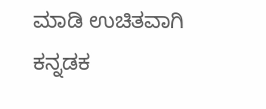ಮಾಡಿ ಉಚಿತವಾಗಿ ಕನ್ನಡಕ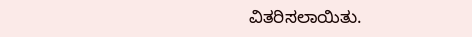ವಿತರಿಸಲಾಯಿತು.